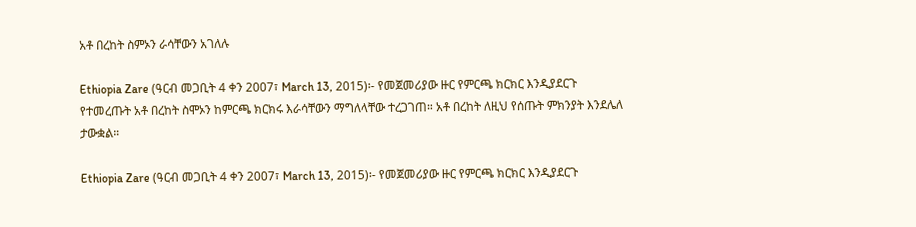አቶ በረከት ስምኦን ራሳቸውን አገለሉ

Ethiopia Zare (ዓርብ መጋቢት 4 ቀን 2007፣ March 13, 2015)፡- የመጀመሪያው ዙር የምርጫ ክርክር እንዲያደርጉ የተመረጡት አቶ በረከት ስሞኦን ከምርጫ ክርክሩ እራሳቸውን ማግለላቸው ተረጋገጠ። አቶ በረከት ለዚህ የሰጡት ምክንያት እንደሌለ ታውቋል።

Ethiopia Zare (ዓርብ መጋቢት 4 ቀን 2007፣ March 13, 2015)፡- የመጀመሪያው ዙር የምርጫ ክርክር እንዲያደርጉ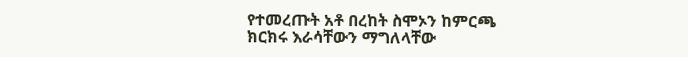የተመረጡት አቶ በረከት ስሞኦን ከምርጫ ክርክሩ እራሳቸውን ማግለላቸው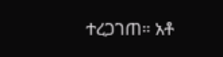ተረጋገጠ። አቶ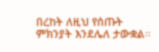በረከት ለዚህ የሰጡት ምክንያት እንደሌለ ታውቋል።